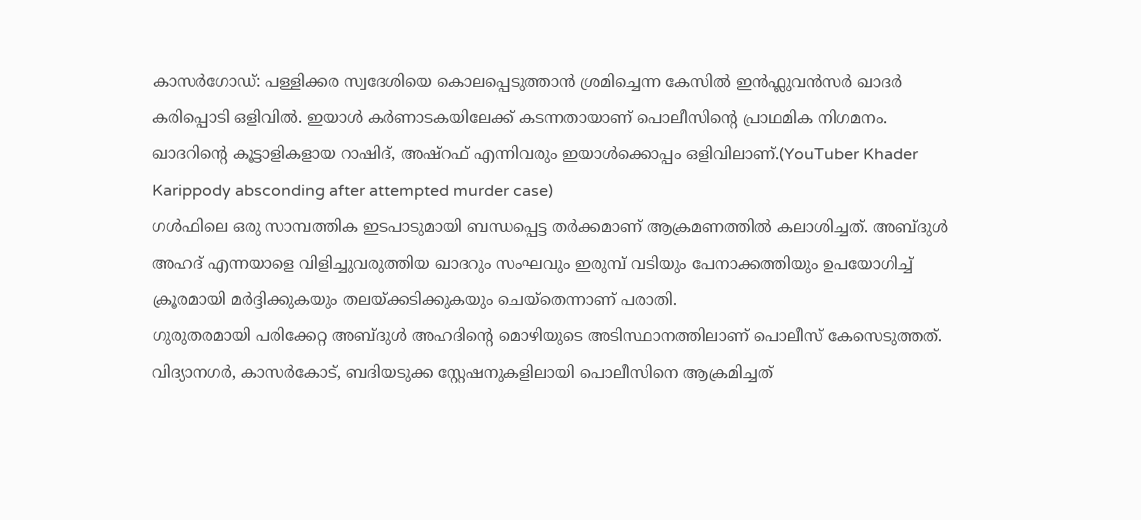കാസർഗോഡ്: പള്ളിക്കര സ്വദേശിയെ കൊലപ്പെടുത്താൻ ശ്രമിച്ചെന്ന കേസിൽ ഇൻഫ്ലുവൻസർ ഖാദർ കരിപ്പൊടി ഒളിവിൽ. ഇയാൾ കർണാടകയിലേക്ക് കടന്നതായാണ് പൊലീസിന്റെ പ്രാഥമിക നിഗമനം. ഖാദറിന്റെ കൂട്ടാളികളായ റാഷിദ്, അഷ്റഫ് എന്നിവരും ഇയാൾക്കൊപ്പം ഒളിവിലാണ്.(YouTuber Khader Karippody absconding after attempted murder case)
ഗൾഫിലെ ഒരു സാമ്പത്തിക ഇടപാടുമായി ബന്ധപ്പെട്ട തർക്കമാണ് ആക്രമണത്തിൽ കലാശിച്ചത്. അബ്ദുൾ അഹദ് എന്നയാളെ വിളിച്ചുവരുത്തിയ ഖാദറും സംഘവും ഇരുമ്പ് വടിയും പേനാക്കത്തിയും ഉപയോഗിച്ച് ക്രൂരമായി മർദ്ദിക്കുകയും തലയ്ക്കടിക്കുകയും ചെയ്തെന്നാണ് പരാതി.
ഗുരുതരമായി പരിക്കേറ്റ അബ്ദുൾ അഹദിന്റെ മൊഴിയുടെ അടിസ്ഥാനത്തിലാണ് പൊലീസ് കേസെടുത്തത്. വിദ്യാനഗർ, കാസർകോട്, ബദിയടുക്ക സ്റ്റേഷനുകളിലായി പൊലീസിനെ ആക്രമിച്ചത്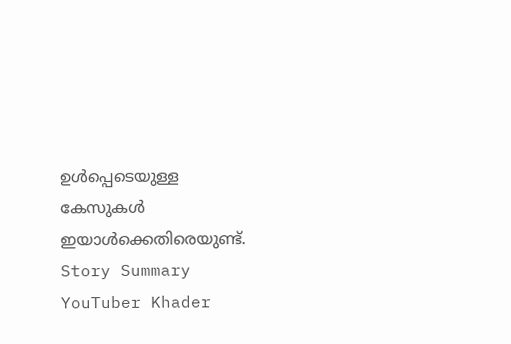ഉൾപ്പെടെയുള്ള കേസുകൾ ഇയാൾക്കെതിരെയുണ്ട്.
Story Summary
YouTuber Khader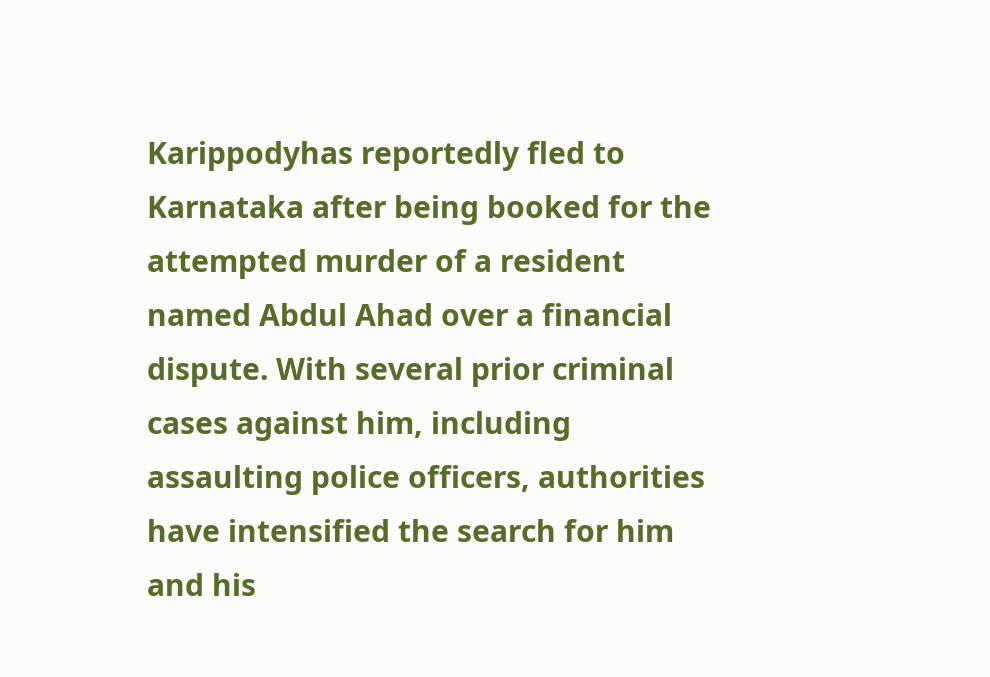Karippodyhas reportedly fled to Karnataka after being booked for the attempted murder of a resident named Abdul Ahad over a financial dispute. With several prior criminal cases against him, including assaulting police officers, authorities have intensified the search for him and his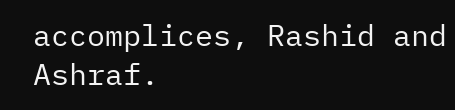accomplices, Rashid and Ashraf.